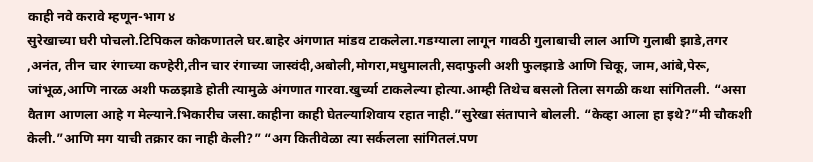काही नवे करावे म्हणून-भाग ४
सुरेखाच्या घरी पोचलो.टिपिकल कोकणातले घर.बाहेर अंगणात मांडव टाकलेला.गडग्याला लागून गावठी गुलाबाची लाल आणि गुलाबी झाडे,तगर ,अनंत, तीन चार रंगाच्या कण्हेरी,तीन चार रंगाच्या जास्वंदी,अबोली,मोगरा,मधुमालती,सदाफुली अशी फुलझाडे आणि चिकू, जाम,आंबे,पेरू, जांभूळ,आणि नारळ अशी फळझाडे होती त्यामुळे अंगणात गारवा.खुर्च्या टाकलेल्या होत्या.आम्ही तिथेच बसलो तिला सगळी कथा सांगितली. “असा वैताग आणला आहे ग मेल्याने.भिकारीच जसा.काहीना काही घेतल्याशिवाय रहात नाही.”सुरेखा संतापाने बोलली. “केव्हा आला हा इथे?”मी चौकशी केली.”आणि मग याची तक्रार का नाही केली?” “अग कितीवेळा त्या सर्कलला सांगितलं.पण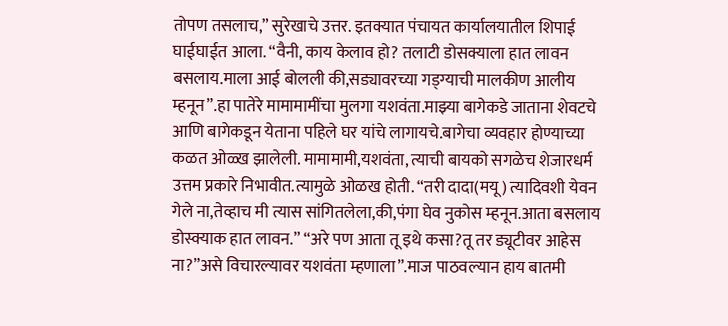तोपण तसलाच,” सुरेखाचे उत्तर. इतक्यात पंचायत कार्यालयातील शिपाई घाईघाईत आला. “वैनी, काय केलाव हो? तलाटी डोसक्याला हात लावन बसलाय.माला आई बोलली की,सड्यावरच्या गड्ग्याची मालकीण आलीय म्हनून”.हा पातेरे मामामामींचा मुलगा यशवंता.माझ्या बागेकडे जाताना शेवटचे आणि बागेकडून येताना पहिले घर यांचे लागायचे.बागेचा व्यवहार होण्याच्या कळत ओळ्ख झालेली. मामामामी,यशवंता, त्याची बायको सगळेच शेजारधर्म उत्तम प्रकारे निभावीत.त्यामुळे ओळख होती. “तरी दादा(मयू) त्यादिवशी येवन गेले ना,तेव्हाच मी त्यास सांगितलेला,की,पंगा घेव नुकोस म्हनून.आता बसलाय डोस्क्याक हात लावन.” “अरे पण आता तू इथे कसा?तू तर ड्यूटीवर आहेस ना?”असे विचारल्यावर यशवंता म्हणाला”.माज पाठवल्यान हाय बातमी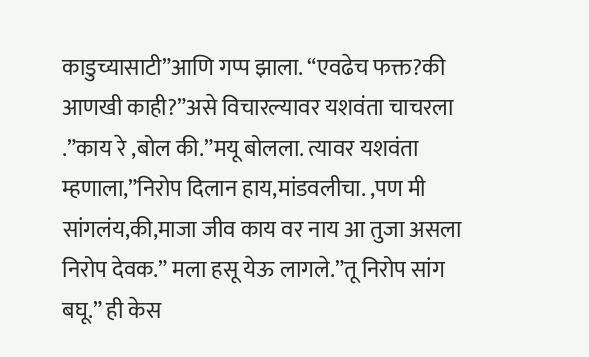काडुच्यासाटी”आणि गप्प झाला. “एवढेच फक्त?की आणखी काही?”असे विचारल्यावर यशवंता चाचरला .”काय रे ,बोल की.”मयू बोलला. त्यावर यशवंता म्हणाला,”निरोप दिलान हाय,मांडवलीचा. ,पण मी सांगलंय,की,माजा जीव काय वर नाय आ तुजा असला निरोप देवक.” मला हसू येऊ लागले.”तू निरोप सांग बघू.” ही केस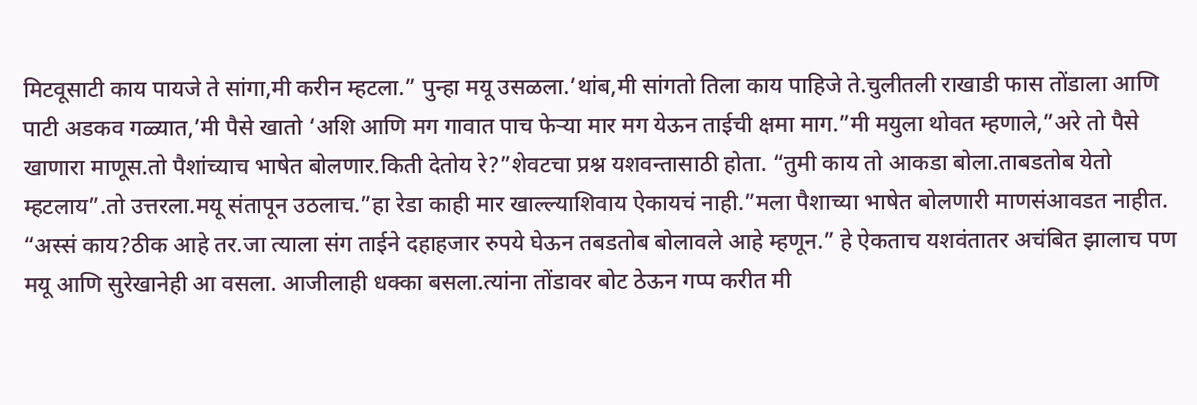मिटवूसाटी काय पायजे ते सांगा,मी करीन म्हटला.” पुन्हा मयू उसळला.’थांब,मी सांगतो तिला काय पाहिजे ते.चुलीतली राखाडी फास तोंडाला आणि पाटी अडकव गळ्यात,’मी पैसे खातो ‘अशि आणि मग गावात पाच फेऱ्या मार मग येऊन ताईची क्षमा माग.”मी मयुला थोवत म्हणाले,”अरे तो पैसे खाणारा माणूस.तो पैशांच्याच भाषेत बोलणार.किती देतोय रे?”शेवटचा प्रश्न यशवन्तासाठी होता. “तुमी काय तो आकडा बोला.ताबडतोब येतो म्हटलाय”.तो उत्तरला.मयू संतापून उठलाच.”हा रेडा काही मार खाल्ल्याशिवाय ऐकायचं नाही.”मला पैशाच्या भाषेत बोलणारी माणसंआवडत नाहीत. “अस्सं काय?ठीक आहे तर.जा त्याला संग ताईने दहाहजार रुपये घेऊन तबडतोब बोलावले आहे म्हणून.” हे ऐकताच यशवंतातर अचंबित झालाच पण मयू आणि सुरेखानेही आ वसला. आजीलाही धक्का बसला.त्यांना तोंडावर बोट ठेऊन गप्प करीत मी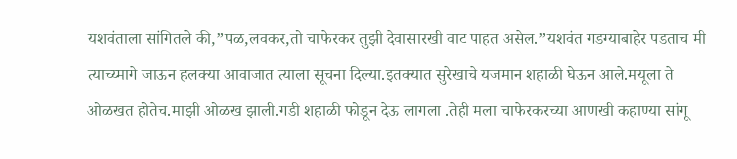यशवंताला सांगितले की,”पळ,लवकर,तो चाफेरकर तुझी देवासारखी वाट पाहत असेल.”यशवंत गडग्याबाहेर पडताच मी त्याच्य्मागे जाऊन हलक्या आवाजात त्याला सूचना दिल्या.इतक्यात सुरेखाचे यजमान शहाळी घेऊन आले.मयूला ते ओळखत होतेच.माझी ओळख झाली.गडी शहाळी फोडून देऊ लागला .तेही मला चाफेरकरच्या आणखी कहाण्या सांगू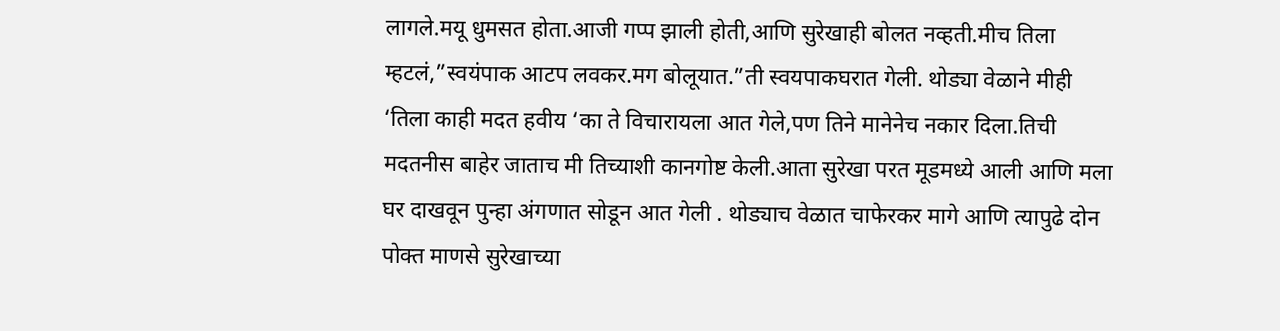लागले.मयू धुमसत होता.आजी गप्प झाली होती,आणि सुरेखाही बोलत नव्हती.मीच तिला म्हटलं,”स्वयंपाक आटप लवकर.मग बोलूयात.”ती स्वयपाकघरात गेली. थोड्या वेळाने मीही ‘तिला काही मदत हवीय ‘का ते विचारायला आत गेले,पण तिने मानेनेच नकार दिला.तिची मदतनीस बाहेर जाताच मी तिच्याशी कानगोष्ट केली.आता सुरेखा परत मूडमध्ये आली आणि मला घर दाखवून पुन्हा अंगणात सोडून आत गेली . थोड्याच वेळात चाफेरकर मागे आणि त्यापुढे दोन पोक्त माणसे सुरेखाच्या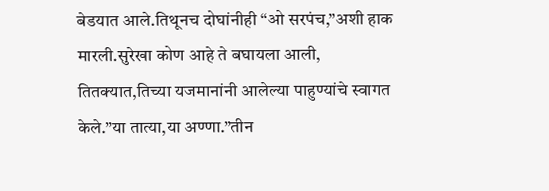बेडयात आले.तिथूनच दोघांनीही “ओ सरपंच,”अशी हाक मारली.सुरेखा कोण आहे ते बघायला आली, तितक्यात,तिच्या यजमानांनी आलेल्या पाहुण्यांचे स्वागत केले.”या तात्या,या अण्णा.”तीन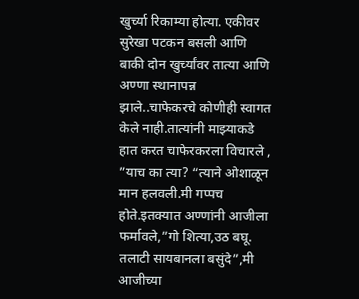खुर्च्या रिकाम्या होत्या. एकीवर सुरेखा पटकन बसली आणि बाकी दोन खुर्च्यांवर तात्या आणि अण्णा स्थानापन्न झाले..चाफेकरचे कोणीही स्वागत केले नाही.तात्यांनी माझ्याकडे हात करत चाफेरकरला विचारले , ”याच का त्या? “त्याने ओशाळून मान हलवली.मी गप्पच होते.इतक्यात अण्णांनी आजीला फर्मावले,”गो शित्या,उठ बघू. तलाटी सायबानला बसुंदे”,मी आजीच्या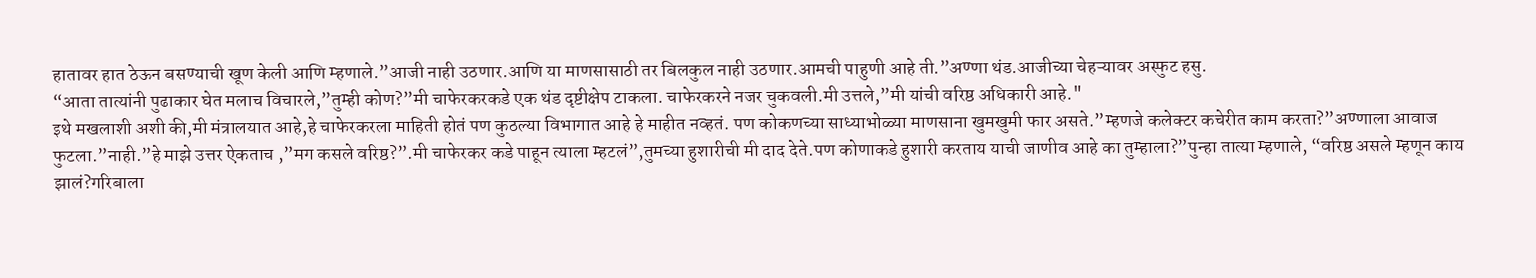हातावर हात ठेऊन बसण्याची खूण केली आणि म्हणाले.”आजी नाही उठणार.आणि या माणसासाठी तर बिलकुल नाही उठणार.आमची पाहुणी आहे ती.”अण्णा थंड.आजीच्या चेहऱ्यावर अस्फुट हसु.
“आता तात्यांनी पुढाकार घेत मलाच विचारले,”तुम्ही कोण?”मी चाफेरकरकडे एक थंड दृष्टीक्षेप टाकला. चाफेरकरने नजर चुकवली.मी उत्तले,”मी यांची वरिष्ठ अधिकारी आहे."
इथे मखलाशी अशी की,मी मंत्रालयात आहे,हे चाफेरकरला माहिती होतं पण कुठल्या विभागात आहे हे माहीत नव्हतं. पण कोकणच्या साध्याभोळ्या माणसाना खुमखुमी फार असते.”म्हणजे कलेक्टर कचेरीत काम करता?”अण्णाला आवाज फुटला.”नाही.”हे माझे उत्तर ऐकताच ,”मग कसले वरिष्ठ?”.मी चाफेरकर कडे पाहून त्याला म्हटलं”,तुमच्या हुशारीची मी दाद देते.पण कोणाकडे हुशारी करताय याची जाणीव आहे का तुम्हाला?”पुन्हा तात्या म्हणाले, “वरिष्ठ असले म्हणून काय झालं?गरिबाला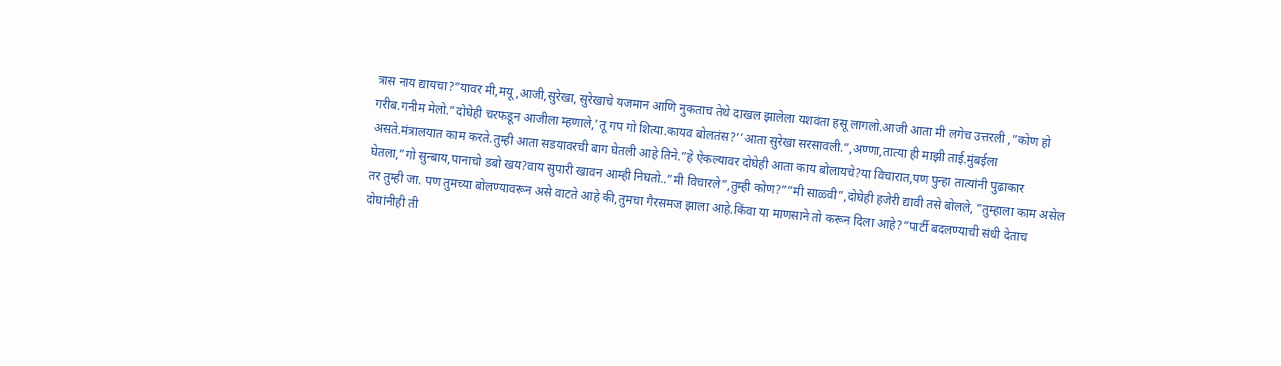त्रास नाय द्यायचा?”यावर मी,मयू,आजी,सुरेखा, सुरेखाचे यजमान आणि नुकताच तेथे दाखल झालेला यशवंता हसू लागलो.आजी आता मी लगेच उत्तरली ,”कोण हो गरीब.गनीम मेलो.”दोघेही चरफडून आजीला म्हणाले,’तू गप गो शित्या.कायव बोलतंस?’’आता सुरेखा सरसावली.”,अण्णा,तात्या ही माझी ताई.मुंबईला असते.मंत्रालयात काम करते.तुम्ही आता सडयावरची बाग घेतली आहे तिने.”हे ऐकल्यावर दोघेही आता काय बोलायचे?या विचारात,पण पुन्हा तात्यांनी पुढाकार घेतला,”गो सुन्बाय,पानाचो डबो खय?वाय सुपारी खावन आम्ही निघतो..”मी विचारले”,तुम्ही कोण?””मी साळ्वी”,दोघेही हजेरी द्यावी तसे बोलले, ”तुम्हाला काम असेल तर तुम्ही जा. पण तुमच्या बोलण्यावरून असे वाटते आहे की,तुमचा गैरसमज झाला आहे.किंवा या माणसाने तो करून दिला आहे?”पार्टी बदलण्याची संधी देताच दोघांनीही ती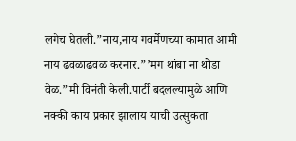लगेच घेतली.”नाय,नाय गवर्मेणच्या कामात आमी नाय ढवळाढवळ करनार.”’मग थांबा ना थोडा वेळ.”मी विनंती केली.पार्टी बदलल्यामुळे आणि नक्की काय प्रकार झालाय याची उत्सुकता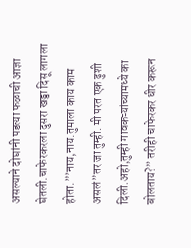असल्याने दोघांनी पडत्या फळाची आज्ञा घेतली.चाफेरकरला दुसरा खड्डा दिसू लागला होता.”’नाय,नाय.तुमाला काय काम असलं”तर जा तुम्ही. मी परत एक ढुशी दिली.अहो,तुम्ही गावकऱ्यांच्यामध्ये का बोलताय?” तरीही चाफेरकर धीर करून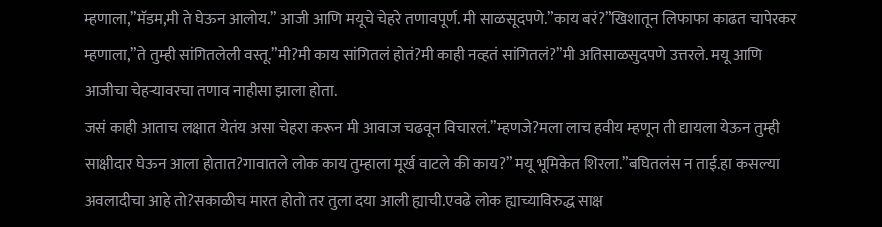म्हणाला,”मॅडम,मी ते घेऊन आलोय.” आजी आणि मयूचे चेहरे तणावपूर्ण. मी साळसूदपणे.”काय बरं?”खिशातून लिफाफा काढत चापेरकर म्हणाला,”ते तुम्ही सांगितलेली वस्तू.”मी?मी काय सांगितलं होतं?मी काही नव्हतं सांगितलं?”मी अतिसाळसुदपणे उत्तरले. मयू आणि आजीचा चेहऱ्यावरचा तणाव नाहीसा झाला होता.
जसं काही आताच लक्षात येतंय असा चेहरा करून मी आवाज चढवून विचारलं.”म्हणजे?मला लाच हवीय म्हणून ती द्यायला येऊन तुम्ही साक्षीदार घेऊन आला होतात?गावातले लोक काय तुम्हाला मूर्ख वाटले की काय?” मयू भूमिकेत शिरला.”बघितलंस न ताई.हा कसल्या अवलादीचा आहे तो?सकाळीच मारत होतो तर तुला दया आली ह्याची.एवढे लोक ह्याच्याविरुद्ध साक्ष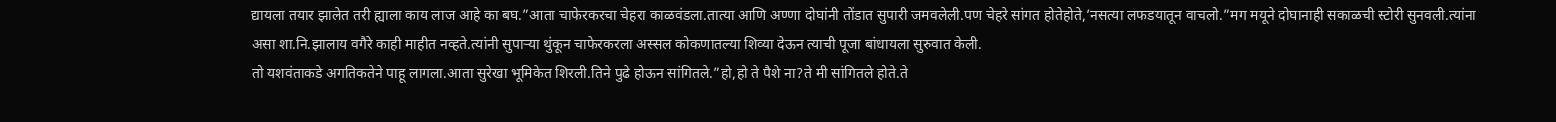द्यायला तयार झालेत तरी ह्याला काय लाज आहे का बघ.”आता चाफेरकरचा चेहरा काळवंडला.तात्या आणि अण्णा दोघांनी तोंडात सुपारी जमवलेली.पण चेहरे सांगत होतेहोते,’नसत्या लफडयातून वाचलो.”मग मयूने दोघानाही सकाळची स्टोरी सुनवली.त्यांना असा शा.नि.झालाय वगैरे काही माहीत नव्हते.त्यांनी सुपाऱ्या थुंकून चाफेरकरला अस्सल कोकणातल्या शिव्या देऊन त्याची पूजा बांधायला सुरुवात केली.
तो यशवंताकडे अगतिकतेने पाहू लागला.आता सुरेखा भूमिकेत शिरली.तिने पुढे होऊन सांगितले.”हो,हो ते पैशे ना?ते मी सांगितले होते.ते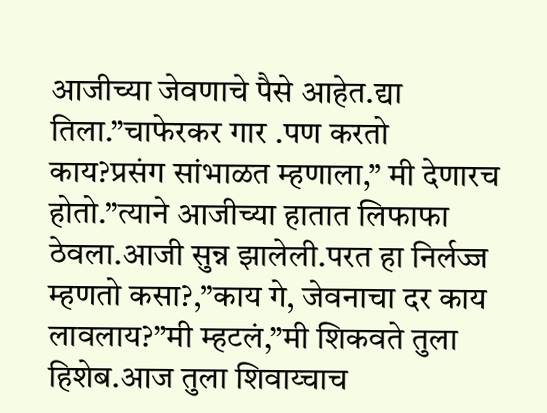आजीच्या जेवणाचे पैसे आहेत.द्या तिला.”चाफेरकर गार .पण करतो काय?प्रसंग सांभाळत म्हणाला,” मी देणारच होतो.”त्याने आजीच्या हातात लिफाफा ठेवला.आजी सुन्न झालेली.परत हा निर्लज्ज म्हणतो कसा?,”काय गे, जेवनाचा दर काय लावलाय?”मी म्हटलं,”मी शिकवते तुला हिशेब.आज तुला शिवाय्चाच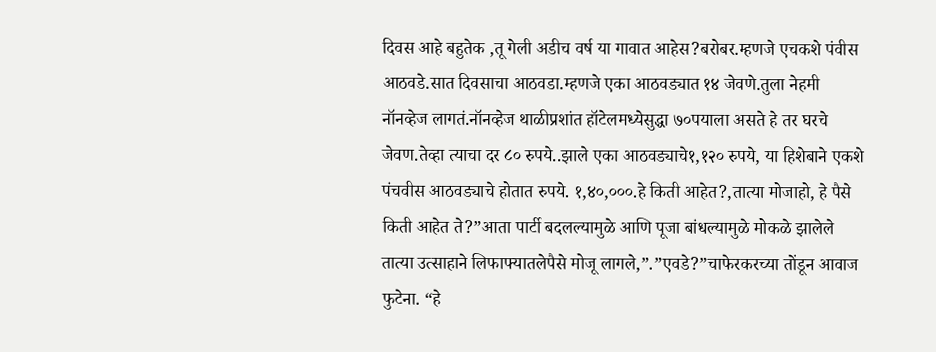दिवस आहे बहुतेक ,तू गेली अडीच वर्ष या गावात आहेस?बरोबर.म्हणजे एचकशे पंवीस आठवडे.सात दिवसाचा आठवडा.म्हणजे एका आठवड्यात १४ जेवणे.तुला नेहमी नॉनव्हेज लागतं.नॉनव्हेज थाळीप्रशांत हॉटेलमध्येसुद्धा ७०पयाला असते हे तर घरचे जेवण.तेव्हा त्याचा दर ८० रुपये..झाले एका आठवड्याचे१,१२० रुपये, या हिशेबाने एकशे पंचवीस आठवड्याचे होतात रुपये. १,४०,०००.हे किती आहेत?,तात्या मोजाहो, हे पैसे किती आहेत ते?”आता पार्टी बदलल्यामुळे आणि पूजा बांधल्यामुळे मोकळे झालेले तात्या उत्साहाने लिफाफ्यातलेपैसे मोजू लागले,”.”एवडे?”चाफेरकरच्या तोंडून आवाज फुटेना. “हे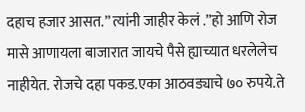दहाच हजार आसत.” त्यांनी जाहीर केलं .”हो आणि रोज मासे आणायला बाजारात जायचे पैसे ह्याच्यात धरलेलेच नाहीयेत. रोजचे दहा पकड.एका आठवड्याचे ७० रुपये.ते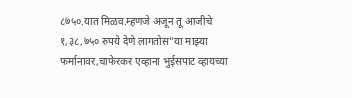८७५०.यात मिळव.म्हणजे अजून तू आजीचे १,३८,७५० रुपये देणे लागतोस”या माझ्या फर्मानावर,चाफेरकर एव्हाना भुईसपाट व्हायच्या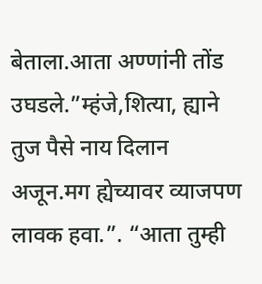बेताला.आता अण्णांनी तोंड उघडले.”म्हंजे,शित्या, ह्याने तुज पैसे नाय दिलान अजून.मग ह्येच्यावर व्याजपण लावक हवा.”. “आता तुम्ही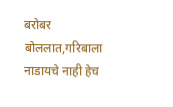बरोबर बोललात,गरिबाला नाडायचे नाही हेच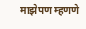माझेपण म्हणणे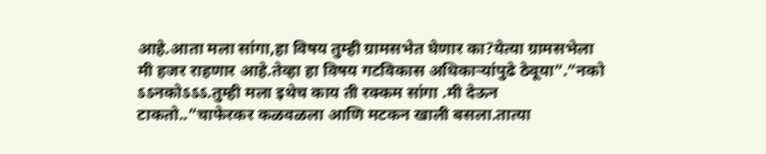आहे.आता मला सांगा,हा विषय तुम्ही ग्रामसभेत घेणार का?येत्या ग्रामसभेला मी हजर राहणार आहे.तेव्हा हा विषय गटविकास अधिकाऱ्यांपुढे ठेवूया”.”नको ऽऽनकोऽऽऽ.तुम्ही मला इथेच काय ती रक्कम सांगा .मी देऊन टाकतो..”चाफेरकर कळवळला आणि मटकन खाली बसला.तात्या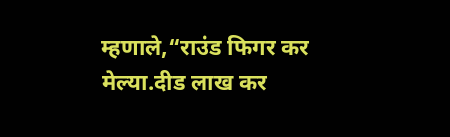म्हणाले,“राउंड फिगर कर मेल्या.दीड लाख कर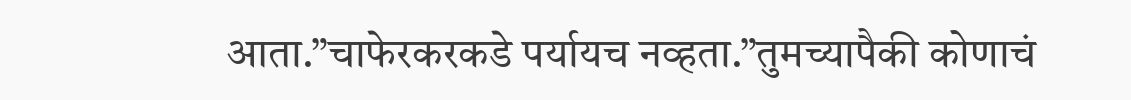आता.”चाफेरकरकडे पर्यायच नव्हता.”तुमच्यापैकी कोणाचं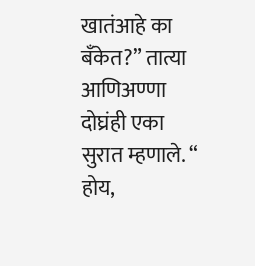खातंआहे का बॅंकेत?” तात्या आणिअण्णा दोघ्रंही एका सुरात म्हणाले. “ होय,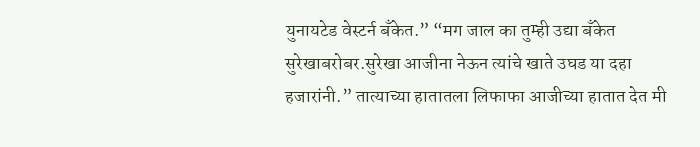युनायटेड वेस्टर्न बँकेत.” “मग जाल का तुम्ही उद्या बँकेत सुरेखाबरोबर.सुरेखा आजीना नेऊन त्यांचे खाते उघड या दहा हजारांनी.” तात्याच्या हातातला लिफाफा आजीच्या हातात देत मी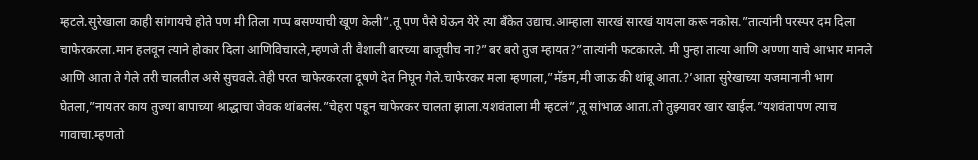म्हटले.सुरेखाला काही सांगायचे होते पण मी तिला गप्प बसण्याची खूण केली”.तू पण पैसे घेऊन येरे त्या बँकेत उद्याच.आम्हाला सारखं सारखं यायला करू नकोस.”तात्यांनी परस्पर दम दिला चाफेरकरला.मान हलवून त्याने होकार दिला आणिविचारले,म्हणजे ती वैशाली बारच्या बाजूचीच ना?”बर बरो तुज म्हायत?”तात्यांनी फटकारले. मी पुन्हा तात्या आणि अण्णा याचे आभार मानले आणि आता ते गेले तरी चालतील असे सुचवले.तेही परत चाफेरकरला दूषणे देत निघून गेले.चाफेरकर मला म्हणाला,”मॅडम,मी जाऊ की थांबू आता.?’आता सुरेखाच्या यजमानानी भाग घेतला,”नायतर काय तुज्या बापाच्या श्राद्धाचा जेवक थांबलंस.”चेहरा पडून चाफेरकर चालता झाला.यशवंताला मी म्हटलं”,तू सांभाळ आता.तो तुझ्यावर खार खाईल.”यशवंतापण त्याच गावाचा.म्हणतो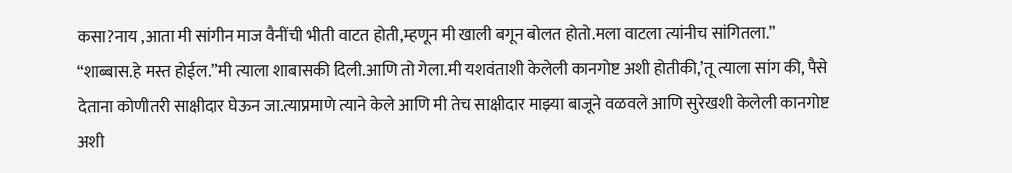कसा?नाय ,आता मी सांगीन माज वैनींची भीती वाटत होती,म्हणून मी खाली बगून बोलत होतो.मला वाटला त्यांनीच सांगितला.” “शाब्बास.हे मस्त होईल.”मी त्याला शाबासकी दिली.आणि तो गेला.मी यशवंताशी केलेली कानगोष्ट अशी होतीकी,’तू त्याला सांग की, पैसे देताना कोणीतरी साक्षीदार घेऊन जा.त्याप्रमाणे त्याने केले आणि मी तेच साक्षीदार माझ्या बाजूने वळवले आणि सुरेखशी केलेली कानगोष्ट अशी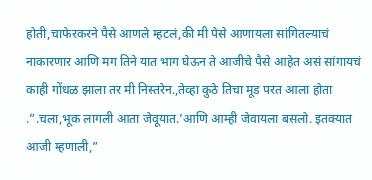होती,चाफेरकरने पैसे आणले म्हटलं,की मी पेसे आणायला सांगितल्याचं नाकारणार आणि मग तिने यात भाग घेऊन ते आजीचे पैसे आहेत असं सांगायचं काही गोंधळ झाला तर मी निस्तरेन.,तेव्हा कुठे तिचा मूड परत आला होता .”.चला,भूक लागली आता जेवूयात.’आणि आम्ही जेवायला बसलो. इतक्यात आजी म्हणाली,”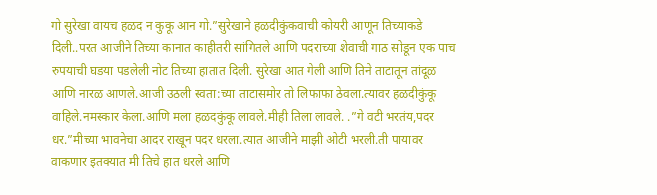गो सुरेखा वायच हळद न कुकू आन गो.”सुरेखाने हळदीकुंकवाची कोयरी आणून तिच्याकडे दिली..परत आजीने तिच्या कानात काहीतरी सांगितले आणि पदराच्या शेवाची गाठ सोडून एक पाच रुपयाची घडया पडलेली नोट तिच्या हातात दिली. सुरेखा आत गेली आणि तिने ताटातून तांदूळ आणि नारळ आणले.आजी उठली स्वता:च्या ताटासमोर तो लिफाफा ठेवला.त्यावर हळदीकुंकू वाहिले.नमस्कार केला.आणि मला हळदकुंकू लावले.मीही तिला लावले. .”गे वटी भरतंय,पदर धर.”मीच्या भावनेचा आदर राखून पदर धरला.त्यात आजीने माझी ओटी भरली.ती पायावर वाकणार इतक्यात मी तिचे हात धरले आणि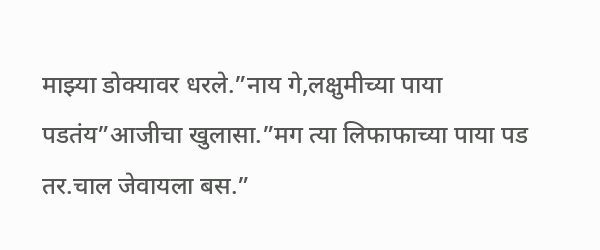माझ्या डोक्यावर धरले.”नाय गे,लक्षुमीच्या पाया पडतंय”आजीचा खुलासा.”मग त्या लिफाफाच्या पाया पड तर.चाल जेवायला बस.”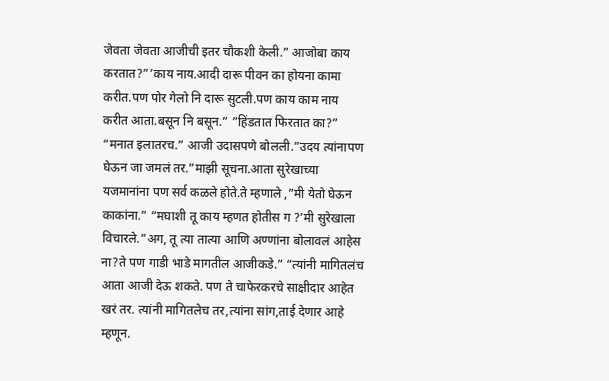जेवता जेवता आजीची इतर चौकशी केली.” आजोबा काय करतात?”’काय नाय.आदी दारू पीवन का होयना कामा करीत.पण पोर गेलो नि दारू सुटली.पण काय काम नाय करीत आता.बसून नि बसून.” ”हिंडतात फिरतात का?” “मनात इलातरच.” आजी उदासपणे बोलली.”उदय त्यांनापण घेऊन जा जमलं तर.”माझी सूचना.आता सुरेखाच्या यजमानांना पण सर्व कळले होते.ते म्हणाले ,”मी येतो घेऊन काकांना.” “मघाशी तू काय म्हणत होतीस ग ?’मी सुरेखाला विचारले.”अग, तू त्या तात्या आणि अण्णांना बोलावलं आहेस ना?ते पण गाडी भाडे मागतील आजीकडे.” “त्यांनी मागितलंच आता आजी देऊ शकते. पण ते चाफेरकरचे साक्षीदार आहेत खरं तर. त्यांनी मागितलेच तर,त्यांना सांग,ताई देणार आहे म्हणून.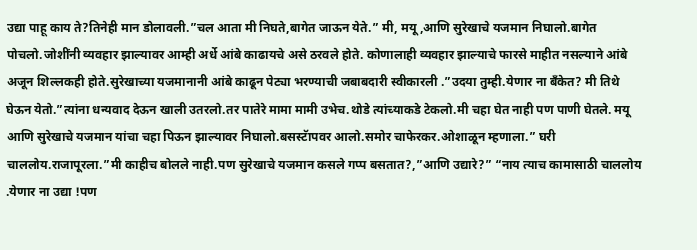उद्या पाहू काय ते?तिनेही मान डोलावली.”चल आता मी निघते,बागेत जाऊन येते.” मी, मयू,आणि सुरेखाचे यजमान निघालो.बागेत पोचलो.जोशींनी व्यवहार झाल्यावर आम्ही अर्धे आंबे काढायचे असे ठरवले होते. कोणालाही व्यवहार झाल्याचे फारसे माहीत नसल्याने आंबे अजून शिल्लकही होते.सुरेखाच्या यजमानानी आंबे काढून पेट्या भरण्याची जबाबदारी स्वीकारली .”उदया तुम्ही.येणार ना बँकेत? मी तिथे घेऊन येतो.”त्यांना धन्यवाद देऊन खाली उतरलो.तर पातेरे मामा मामी उभेच.थोडे त्यांच्याकडे टेकलो.मी चहा घेत नाही पण पाणी घेतले. मयू आणि सुरेखाचे यजमान यांचा चहा पिऊन झाल्यावर निघालो.बसस्टॅापवर आलो.समोर चाफेरकर.ओशाळून म्हणाला.” घरी चाललोय.राजापूरला.”मी काहीच बोलले नाही.पण सुरेखाचे यजमान कसले गप्प बसतात?,”आणि उद्यारे?” “नाय त्याच कामासाठी चाललोय .येणार ना उद्या !पण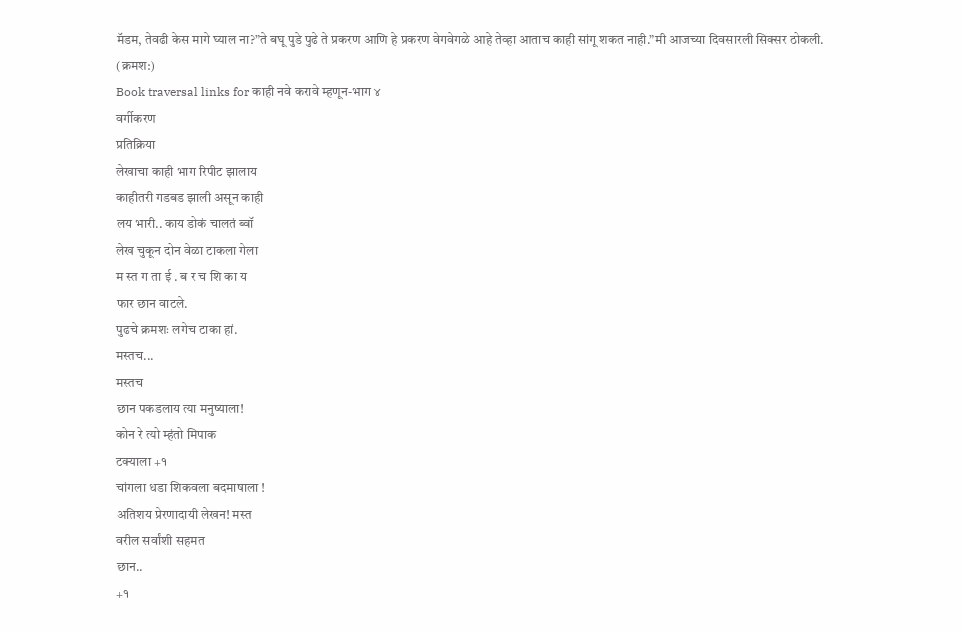मॅडम, तेवढी केस मागे घ्याल ना?”ते बघू पुडे पुढे ते प्रकरण आणि हे प्रकरण वेगवेगळे आहे तेव्हा आताच काही सांगू शकत नाही.”मी आजच्या दिवसारली सिक्सर ठोकली.
(क्रमश:)
Book traversal links for काही नवे करावे म्हणून-भाग ४
वर्गीकरण
प्रतिक्रिया
लेखाचा काही भाग रिपीट झालाय
काहीतरी गडबड झाली असून काही
लय भारी.. काय डोकं चालतं ब्वॉ
लेख चुकून दोन वेळा टाकला गेला
म स्त ग ता ई . ब र च शि का य
फार छान वाटले.
पुढचे क्रमशः लगेच टाका हां.
मस्तच...
मस्तच
छान पकडलाय त्या मनुष्याला!
कोन रे त्यो म्हंतो मिपाक
टक्याला +१
चांगला धडा शिकवला बदमाषाला !
अतिशय प्रेरणादायी लेखन! मस्त
वरील सर्वांशी सहमत
छान..
+१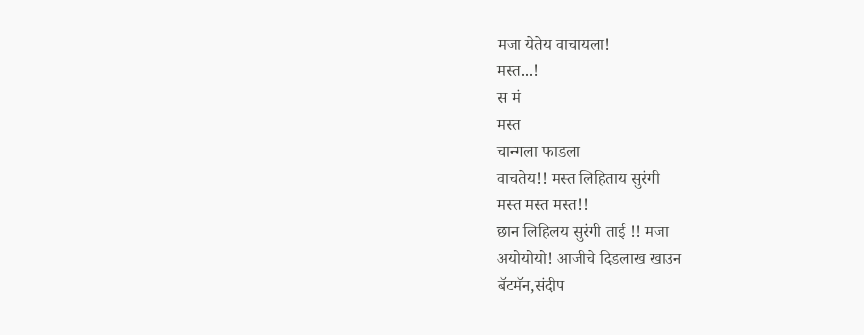मजा येतेय वाचायला!
मस्त...!
स मं
मस्त
चान्गला फाडला
वाचतेय!! मस्त लिहिताय सुरंगी
मस्त मस्त मस्त!!
छान लिहिलय सुरंगी ताई !! मजा
अयोयोयो! आजीचे दिडलाख खाउन
बॅटमॅन,संदीप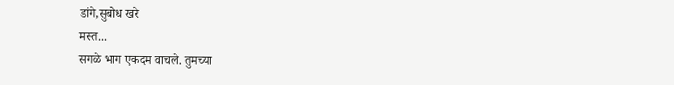डांगे,सुबोध खरे
मस्त...
सगळे भाग एकदम वाचले. तुमच्या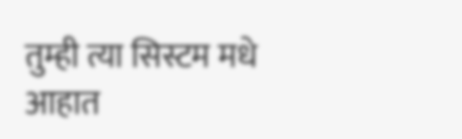तुम्ही त्या सिस्टम मधे आहात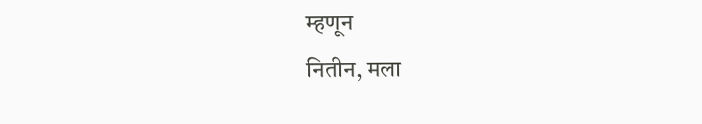म्हणून
नितीन, मला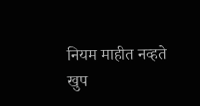नियम माहीत नव्हते
खुप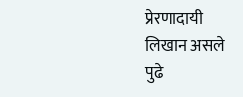प्रेरणादायी लिखान असले
पुढे